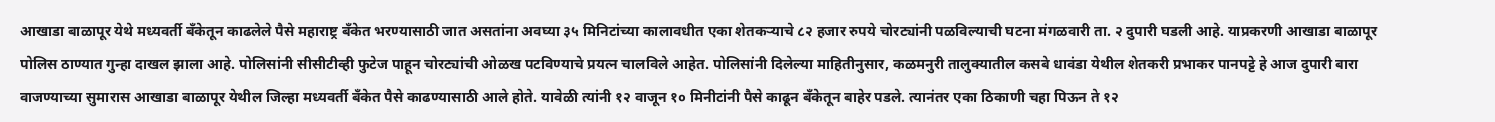आखाडा बाळापूर येथे मध्यवर्ती बँकेतून काढलेले पैसे महाराष्ट्र बँकेत भरण्यासाठी जात असतांना अवघ्या ३५ मिनिटांच्या कालावधीत एका शेतकऱ्याचे ८२ हजार रुपये चोरट्यांनी पळविल्याची घटना मंगळवारी ता. २ दुपारी घडली आहे. याप्रकरणी आखाडा बाळापूर पोलिस ठाण्यात गुन्हा दाखल झाला आहे. पोलिसांनी सीसीटीव्ही फुटेज पाहून चोरट्यांची ओळख पटविण्याचे प्रयत्न चालविले आहेत. पोलिसांनी दिलेल्या माहितीनुसार, कळमनुरी तालुक्यातील कसबे धावंडा येथील शेतकरी प्रभाकर पानपट्टे हे आज दुपारी बारा वाजण्याच्या सुमारास आखाडा बाळापूर येथील जिल्हा मध्यवर्ती बँकेत पैसे काढण्यासाठी आले होते. यावेळी त्यांनी १२ वाजून १० मिनीटांनी पैसे काढून बँकेतून बाहेर पडले. त्यानंतर एका ठिकाणी चहा पिऊन ते १२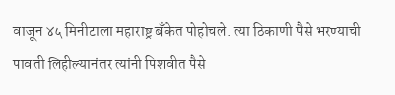वाजून ४५ मिनीटाला महाराष्ट्र बँकेत पोहोचले. त्या ठिकाणी पैसे भरण्याची पावती लिहील्यानंतर त्यांनी पिशवीत पैसे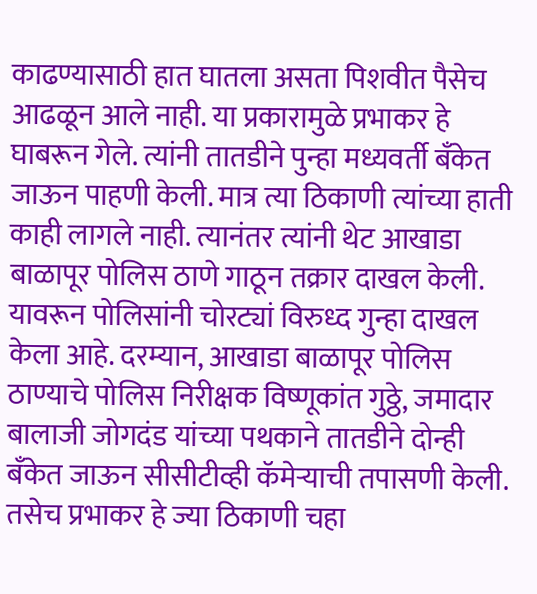काढण्यासाठी हात घातला असता पिशवीत पैसेच आढळून आले नाही. या प्रकारामुळे प्रभाकर हे घाबरून गेले. त्यांनी तातडीने पुन्हा मध्यवर्ती बँकेत जाऊन पाहणी केली. मात्र त्या ठिकाणी त्यांच्या हाती काही लागले नाही. त्यानंतर त्यांनी थेट आखाडा बाळापूर पोलिस ठाणे गाठून तक्रार दाखल केली. यावरून पोलिसांनी चोरट्यां विरुध्द गुन्हा दाखल केला आहे. दरम्यान, आखाडा बाळापूर पोलिस ठाण्याचे पोलिस निरीक्षक विष्णूकांत गुठ्ठे, जमादार बालाजी जोगदंड यांच्या पथकाने तातडीने दोन्ही बँकेत जाऊन सीसीटीव्ही कॅमेऱ्याची तपासणी केली. तसेच प्रभाकर हे ज्या ठिकाणी चहा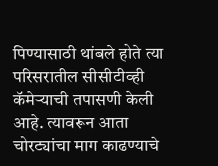पिण्यासाठी थांबले होते त्या परिसरातील सीसीटीव्ही कॅमेऱ्याची तपासणी केली आहे. त्यावरून आता चोरट्यांचा माग काढण्याचे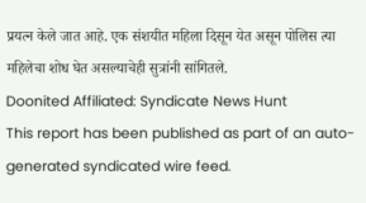प्रयत्न केले जात आहे. एक संशयीत महिला दिसून येत असून पोलिस त्या महिलेचा शोध घेत असल्याचेही सुत्रांनी सांगितले.
Doonited Affiliated: Syndicate News Hunt
This report has been published as part of an auto-generated syndicated wire feed.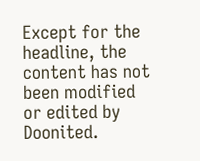Except for the headline, the content has not been modified or edited by Doonited.